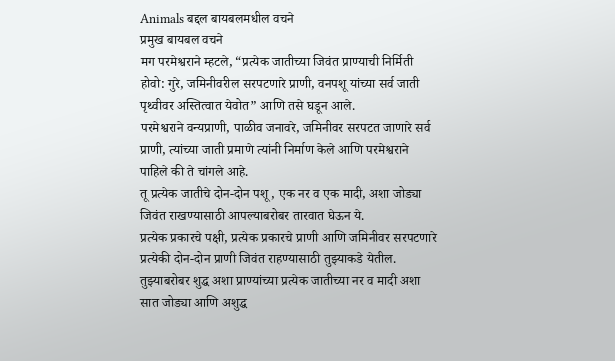Animals बद्दल बायबलमधील वचने
प्रमुख बायबल वचने
मग परमेश्वराने म्हटले, “प्रत्येक जातीच्या जिवंत प्राण्याची निर्मिती होवो: गुरे, जमिनीवरील सरपटणारे प्राणी, वनपशू यांच्या सर्व जाती पृथ्वीवर अस्तित्वात येवोत” आणि तसे घडून आले.
परमेश्वराने वन्यप्राणी, पाळीव जनावरे, जमिनीवर सरपटत जाणारे सर्व प्राणी, त्यांच्या जाती प्रमाणे त्यांनी निर्माण केले आणि परमेश्वराने पाहिले की ते चांगले आहे.
तू प्रत्येक जातीचे दोन-दोन पशू, एक नर व एक मादी, अशा जोड्या जिवंत राखण्यासाठी आपल्याबरोबर तारवात घेऊन ये.
प्रत्येक प्रकारचे पक्षी, प्रत्येक प्रकारचे प्राणी आणि जमिनीवर सरपटणारे प्रत्येकी दोन-दोन प्राणी जिवंत राहण्यासाठी तुझ्याकडे येतील.
तुझ्याबरोबर शुद्ध अशा प्राण्यांच्या प्रत्येक जातीच्या नर व मादी अशा सात जोड्या आणि अशुद्ध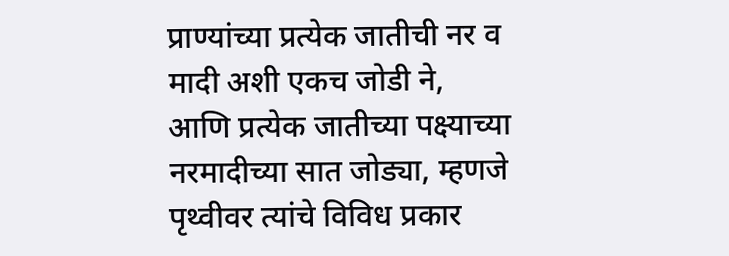प्राण्यांच्या प्रत्येक जातीची नर व मादी अशी एकच जोडी ने,
आणि प्रत्येक जातीच्या पक्ष्याच्या नरमादीच्या सात जोड्या, म्हणजे पृथ्वीवर त्यांचे विविध प्रकार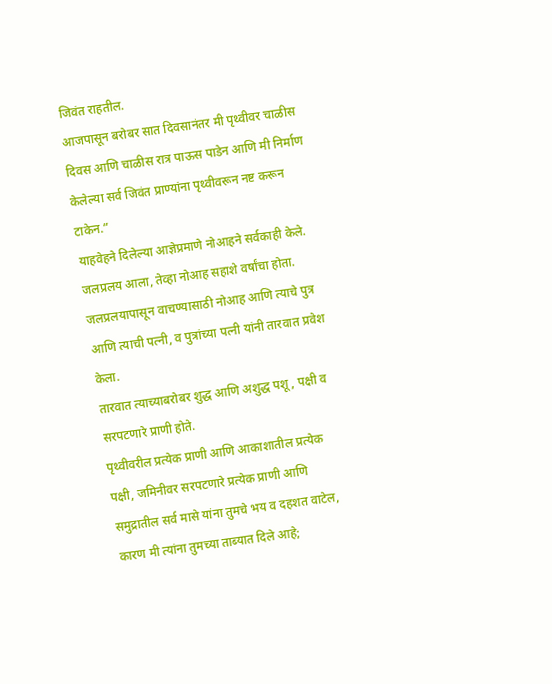जिवंत राहतील.
आजपासून बरोबर सात दिवसानंतर मी पृथ्वीवर चाळीस दिवस आणि चाळीस रात्र पाऊस पाडेन आणि मी निर्माण केलेल्या सर्व जिवंत प्राण्यांना पृथ्वीवरून नष्ट करून टाकेन.”
याहवेहने दिलेल्या आज्ञेप्रमाणे नोआहने सर्वकाही केले.
जलप्रलय आला, तेव्हा नोआह सहाशे वर्षांचा होता.
जलप्रलयापासून वाचण्यासाठी नोआह आणि त्याचे पुत्र आणि त्याची पत्नी, व पुत्रांच्या पत्नी यांनी तारवात प्रवेश केला.
तारवात त्याच्याबरोबर शुद्ध आणि अशुद्ध पशू, पक्षी व सरपटणारे प्राणी होते.
पृथ्वीवरील प्रत्येक प्राणी आणि आकाशातील प्रत्येक पक्षी, जमिनीवर सरपटणारे प्रत्येक प्राणी आणि समुद्रातील सर्व मासे यांना तुमचे भय व दहशत वाटेल, कारण मी त्यांना तुमच्या ताब्यात दिले आहे;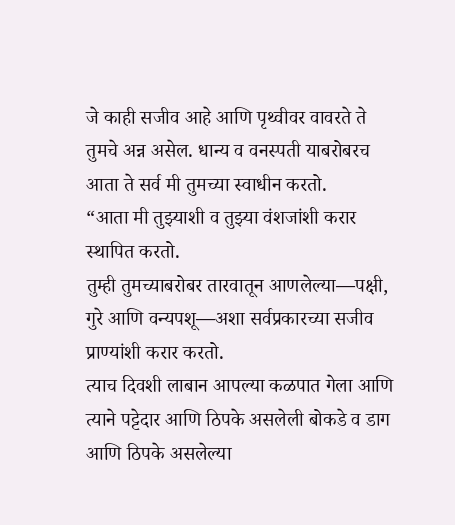जे काही सजीव आहे आणि पृथ्वीवर वावरते ते तुमचे अन्न असेल. धान्य व वनस्पती याबरोबरच आता ते सर्व मी तुमच्या स्वाधीन करतो.
“आता मी तुझ्याशी व तुझ्या वंशजांशी करार स्थापित करतो.
तुम्ही तुमच्याबरोबर तारवातून आणलेल्या—पक्षी, गुरे आणि वन्यपशू—अशा सर्वप्रकारच्या सजीव प्राण्यांशी करार करतो.
त्याच दिवशी लाबान आपल्या कळपात गेला आणि त्याने पट्टेदार आणि ठिपके असलेली बोकडे व डाग आणि ठिपके असलेल्या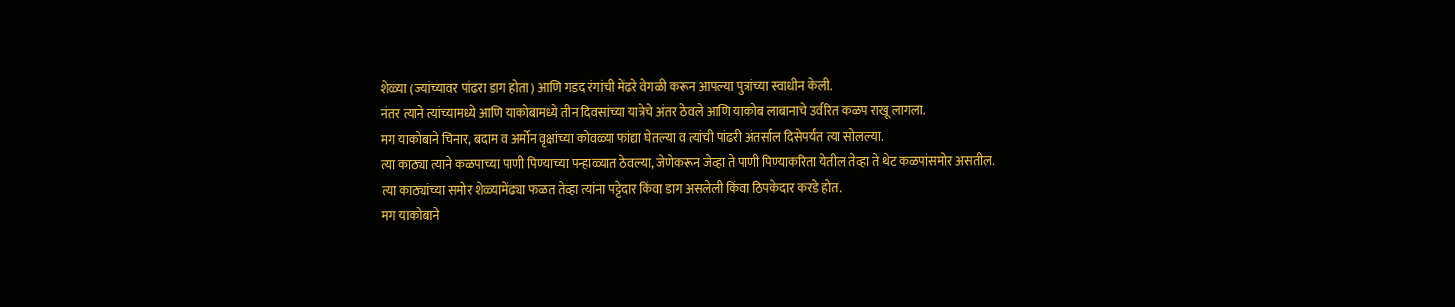शेळ्या (ज्यांच्यावर पांढरा डाग होता) आणि गडद रंगांची मेंढरे वेगळी करून आपल्या पुत्रांच्या स्वाधीन केली.
नंतर त्याने त्यांच्यामध्ये आणि याकोबामध्ये तीन दिवसांच्या यात्रेचे अंतर ठेवले आणि याकोब लाबानाचे उर्वरित कळप राखू लागला.
मग याकोबाने चिनार, बदाम व अर्मोन वृक्षांच्या कोवळ्या फांद्या घेतल्या व त्यांची पांढरी अंतर्साल दिसेपर्यंत त्या सोलल्या.
त्या काठ्या त्याने कळपाच्या पाणी पिण्याच्या पन्हाळ्यात ठेवल्या, जेणेकरून जेव्हा ते पाणी पिण्याकरिता येतील तेव्हा ते थेट कळपांसमोर असतील.
त्या काठ्यांच्या समोर शेळ्यामेंढ्या फळत तेव्हा त्यांना पट्टेदार किंवा डाग असलेली किंवा ठिपकेदार करडे होत.
मग याकोबाने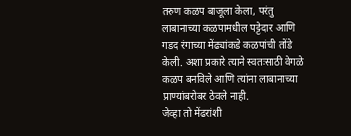तरुण कळप बाजूला केला, परंतु लाबानाच्या कळपामधील पट्टेदार आणि गडद रंगाच्या मेंढ्यांकडे कळपांची तोंडे केली. अशा प्रकारे त्याने स्वतःसाठी वेगळे कळप बनविले आणि त्यांना लाबानाच्या प्राण्यांबरोबर ठेवले नाही.
जेव्हा तो मेंढरांशी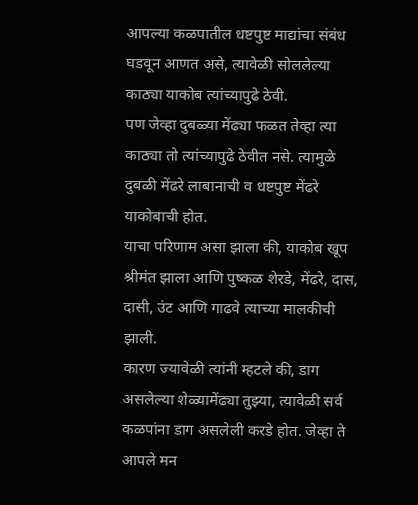आपल्या कळपातील धष्टपुष्ट माद्यांचा संबंध घडवून आणत असे, त्यावेळी सोललेल्या काठ्या याकोब त्यांच्यापुढे ठेवी.
पण जेव्हा दुबळ्या मेंढ्या फळत तेव्हा त्या काठ्या तो त्यांच्यापुढे ठेवीत नसे. त्यामुळे दुबळी मेंढरे लाबानाची व धष्टपुष्ट मेंढरे याकोबाची होत.
याचा परिणाम असा झाला की, याकोब खूप श्रीमंत झाला आणि पुष्कळ शेरडे, मेंढरे, दास, दासी, उंट आणि गाढवे त्याच्या मालकीची झाली.
कारण ज्यावेळी त्यांनी म्हटले की, डाग असलेल्या शेळ्यामेंढ्या तुझ्या, त्यावेळी सर्व कळपांना डाग असलेली करडे होत. जेव्हा ते आपले मन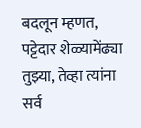बदलून म्हणत, पट्टेदार शेळ्यामेंढ्या तुझ्या, तेव्हा त्यांना सर्व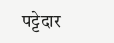पट्टेदार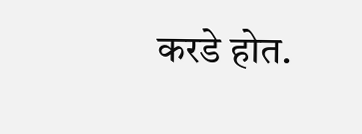करडे होत.